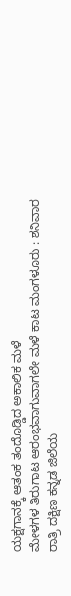ಯಕ್ಷಗಾನಕ್ಕೆ ಆತಂಕ ತಂದೊಡ್ಡಿದ ಅಕಾಲಿಕ ಮಳೆ
ಮೇಳಗಳ ತಿರುಗಾಟ ಆರಂಭವಾಗುವಾಗಲೇ ಮಳೆ ಕಾಟ ಮಂಗಳೂರು : ಶನಿವಾರ ರಾತ್ರಿ ದಕ್ಷಿಣ ಕನ್ನಡ ಜಿಲೆಯ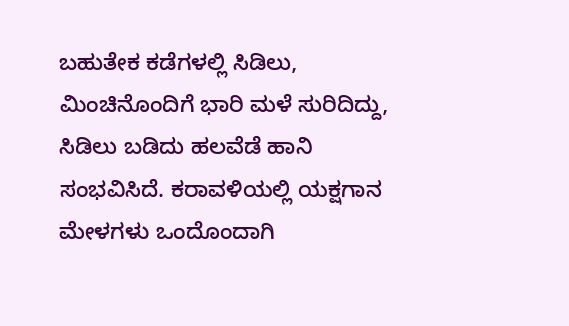ಬಹುತೇಕ ಕಡೆಗಳಲ್ಲಿ ಸಿಡಿಲು, ಮಿಂಚಿನೊಂದಿಗೆ ಭಾರಿ ಮಳೆ ಸುರಿದಿದ್ದು, ಸಿಡಿಲು ಬಡಿದು ಹಲವೆಡೆ ಹಾನಿ ಸಂಭವಿಸಿದೆ. ಕರಾವಳಿಯಲ್ಲಿ ಯಕ್ಷಗಾನ ಮೇಳಗಳು ಒಂದೊಂದಾಗಿ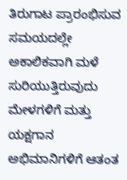ತಿರುಗಾಟ ಪ್ರಾರಂಭಿಸುವ ಸಮಯದಲ್ಲೇ ಅಕಾಲಿಕವಾಗಿ ಮಳೆ ಸುರಿಯುತ್ತಿರುವುದು ಮೇಳಗಳಿಗೆ ಮತ್ತು ಯಕ್ಷಗಾನ ಅಭಿಮಾನಿಗಳಿಗೆ ಆತಂತ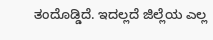ತಂದೊಡ್ಡಿದೆ. ಇದಲ್ಲದೆ ಜಿಲ್ಲೆಯ ಎಲ್ಲ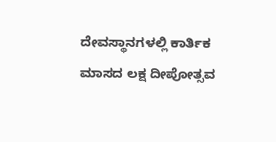ದೇವಸ್ಥಾನಗಳಲ್ಲಿ ಕಾರ್ತಿಕ ಮಾಸದ ಲಕ್ಷ ದೀಪೋತ್ಸವ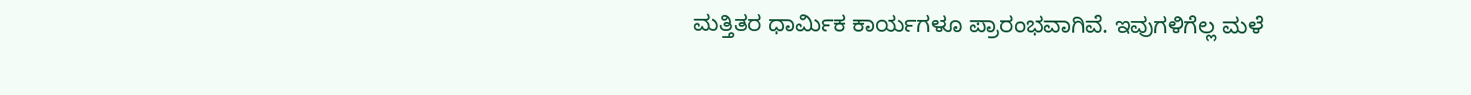ಮತ್ತಿತರ ಧಾರ್ಮಿಕ ಕಾರ್ಯಗಳೂ ಪ್ರಾರಂಭವಾಗಿವೆ. ಇವುಗಳಿಗೆಲ್ಲ ಮಳೆ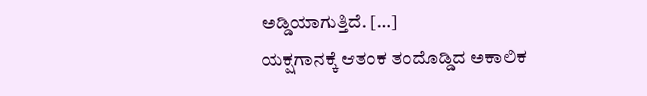ಅಡ್ಡಿಯಾಗುತ್ತಿದೆ. […]
ಯಕ್ಷಗಾನಕ್ಕೆ ಆತಂಕ ತಂದೊಡ್ಡಿದ ಅಕಾಲಿಕ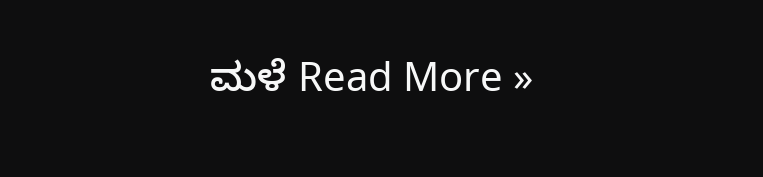ಮಳೆ Read More »